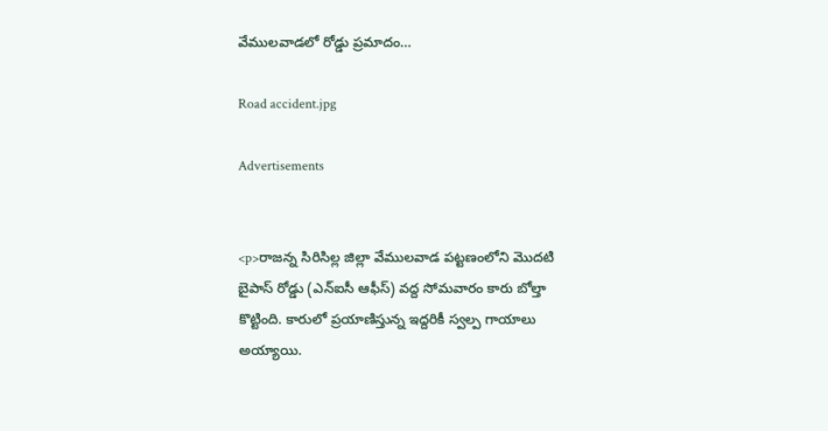వేములవాడలో రోడ్డు ప్రమాదం…

Road accident.jpg

Advertisements


<p>రాజన్న సిరిసిల్ల జిల్లా వేములవాడ పట్టణంలోని మొదటి బైపాస్ రోడ్డు (ఎన్ఐసీ ఆఫీస్) వద్ద సోమవారం కారు బోల్తా కొట్టింది. కారులో ప్రయాణిస్తున్న ఇద్దరికీ స్వల్ప గాయాలు అయ్యాయి.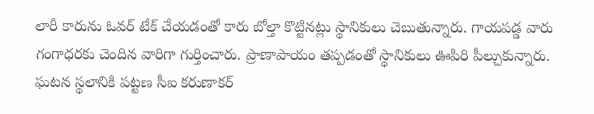లారీ కారును ఓవర్ టేక్ చేయడంతో కారు బోల్తా కొట్టినట్లు స్థానికులు చెబుతున్నారు. గాయపడ్డ వారు గంగాధరకు చెందిన వారిగా గుర్తించారు. ప్రాణాపాయం తప్పడంతో స్థానికులు ఊపిరి పీల్చుకున్నారు. ఘటన స్థలానికి పట్టణ సీఐ కరుణాకర్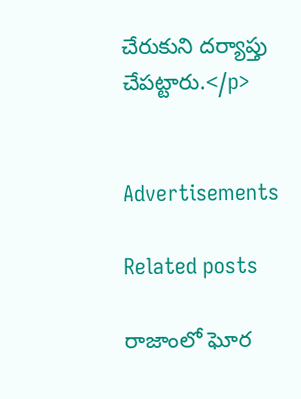చేరుకుని దర్యాప్తు చేపట్టారు.</p>


Advertisements

Related posts

రాజాంలో ఘోర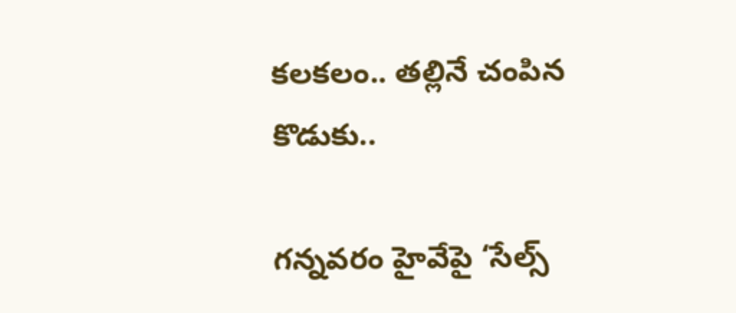కలకలం.. తల్లినే చంపిన కొడుకు..

గన్నవరం హైవేపై ‘సేల్స్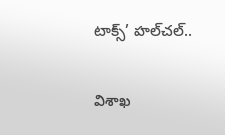టాక్స్’ హల్‌చల్..

విశాఖ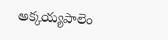అక్కయ్యపాలెం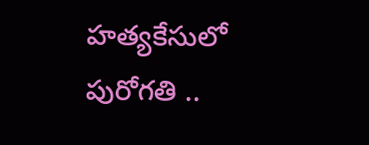హత్యకేసులో పురోగతి ..